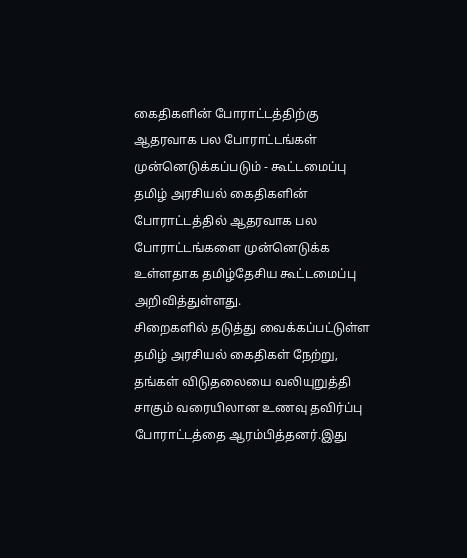கைதிகளின் போராட்டத்திற்கு ஆதரவாக பல போராட்டங்கள் முன்னெடுக்கப்படும் - கூட்டமைப்பு
தமிழ் அரசியல் கைதிகளின் போராட்டத்தில் ஆதரவாக பல போராட்டங்களை முன்னெடுக்க உள்ளதாக தமிழ்தேசிய கூட்டமைப்பு அறிவித்துள்ளது.
சிறைகளில் தடுத்து வைக்கப்பட்டுள்ள தமிழ் அரசியல் கைதிகள் நேற்று, தங்கள் விடுதலையை வலியுறுத்தி சாகும் வரையிலான உணவு தவிர்ப்பு போராட்டத்தை ஆரம்பித்தனர்.இது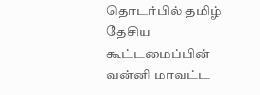தொடர்பில் தமிழ் தேசிய கூட்டமைப்பின் வன்னி மாவட்ட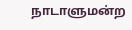நாடாளுமன்ற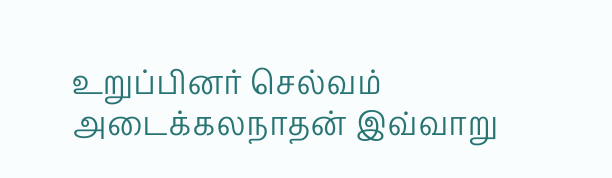உறுப்பினர் செல்வம் அடைக்கலநாதன் இவ்வாறு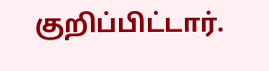குறிப்பிட்டார்.